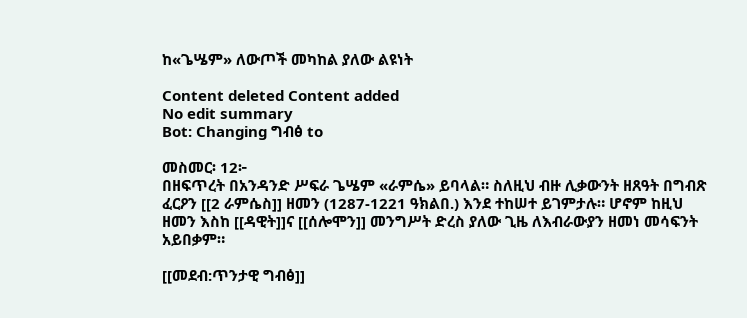ከ«ጌሤም» ለውጦች መካከል ያለው ልዩነት

Content deleted Content added
No edit summary
Bot: Changing ግብፅ to

መስመር፡ 12፦
በዘፍጥረት በአንዳንድ ሥፍራ ጌሤም «ራምሴ» ይባላል። ስለዚህ ብዙ ሊቃውንት ዘጸዓት በግብጽ ፈርዖን [[2 ራምሴስ]] ዘመን (1287-1221 ዓክልበ.) እንደ ተከሠተ ይገምታሉ። ሆኖም ከዚህ ዘመን እስከ [[ዳዊት]]ና [[ሰሎሞን]] መንግሥት ድረስ ያለው ጊዜ ለእብራውያን ዘመነ መሳፍንት አይበቃም።

[[መደብ:ጥንታዊ ግብፅ]]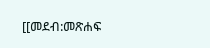[[መደብ:መጽሐፍ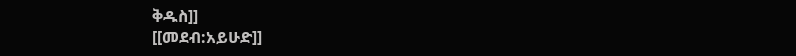ቅዱስ]]
[[መደብ:አይሁድ]]